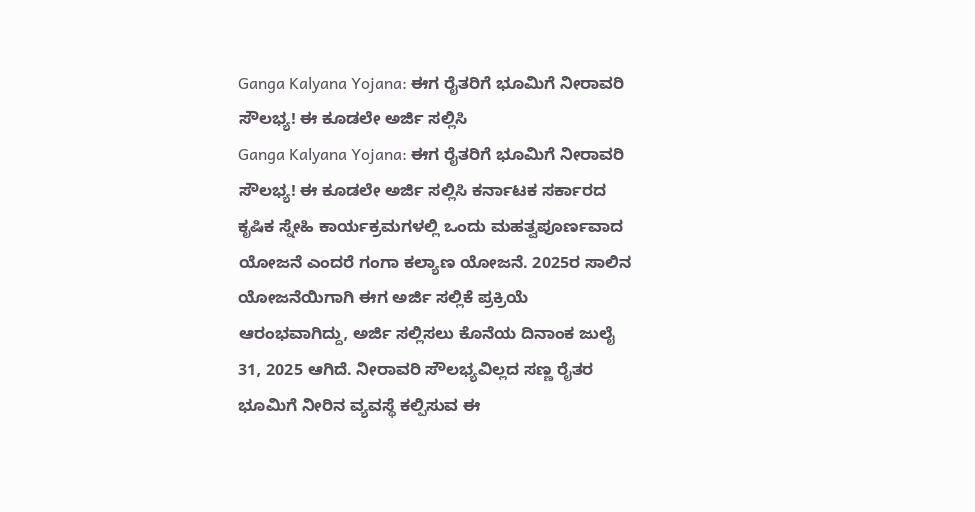Ganga Kalyana Yojana: ಈಗ ರೈತರಿಗೆ ಭೂಮಿಗೆ ನೀರಾವರಿ ಸೌಲಭ್ಯ! ಈ ಕೂಡಲೇ ಅರ್ಜಿ ಸಲ್ಲಿಸಿ
Ganga Kalyana Yojana: ಈಗ ರೈತರಿಗೆ ಭೂಮಿಗೆ ನೀರಾವರಿ ಸೌಲಭ್ಯ! ಈ ಕೂಡಲೇ ಅರ್ಜಿ ಸಲ್ಲಿಸಿ ಕರ್ನಾಟಕ ಸರ್ಕಾರದ ಕೃಷಿಕ ಸ್ನೇಹಿ ಕಾರ್ಯಕ್ರಮಗಳಲ್ಲಿ ಒಂದು ಮಹತ್ವಪೂರ್ಣವಾದ ಯೋಜನೆ ಎಂದರೆ ಗಂಗಾ ಕಲ್ಯಾಣ ಯೋಜನೆ. 2025ರ ಸಾಲಿನ ಯೋಜನೆಯಿಗಾಗಿ ಈಗ ಅರ್ಜಿ ಸಲ್ಲಿಕೆ ಪ್ರಕ್ರಿಯೆ ಆರಂಭವಾಗಿದ್ದು, ಅರ್ಜಿ ಸಲ್ಲಿಸಲು ಕೊನೆಯ ದಿನಾಂಕ ಜುಲೈ 31, 2025 ಆಗಿದೆ. ನೀರಾವರಿ ಸೌಲಭ್ಯವಿಲ್ಲದ ಸಣ್ಣ ರೈತರ ಭೂಮಿಗೆ ನೀರಿನ ವ್ಯವಸ್ಥೆ ಕಲ್ಪಿಸುವ ಈ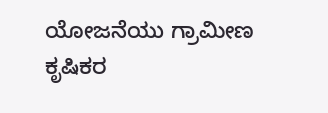ಯೋಜನೆಯು ಗ್ರಾಮೀಣ ಕೃಷಿಕರ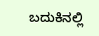ಬದುಕಿನಲ್ಲಿ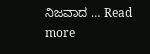ನಿಜವಾದ … Read more